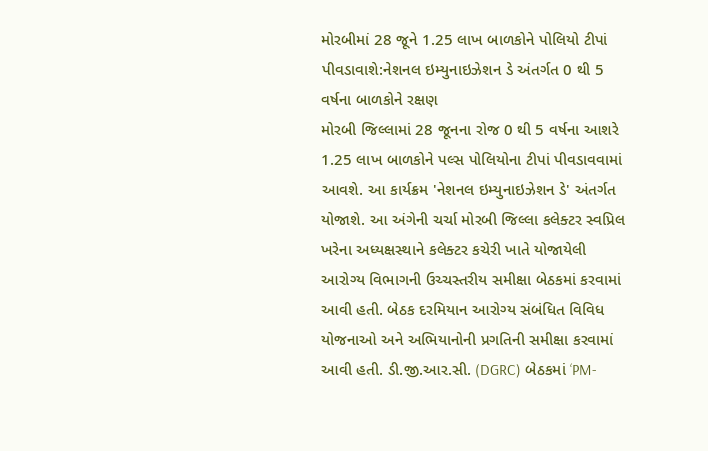મોરબીમાં 28 જૂને 1.25 લાખ બાળકોને પોલિયો ટીપાં પીવડાવાશે:નેશનલ ઇમ્યુનાઇઝેશન ડે અંતર્ગત 0 થી 5 વર્ષના બાળકોને રક્ષણ
મોરબી જિલ્લામાં 28 જૂનના રોજ 0 થી 5 વર્ષના આશરે 1.25 લાખ બાળકોને પલ્સ પોલિયોના ટીપાં પીવડાવવામાં આવશે. આ કાર્યક્રમ 'નેશનલ ઇમ્યુનાઇઝેશન ડે' અંતર્ગત યોજાશે. આ અંગેની ચર્ચા મોરબી જિલ્લા કલેક્ટર સ્વપ્રિલ ખરેના અધ્યક્ષસ્થાને કલેક્ટર કચેરી ખાતે યોજાયેલી આરોગ્ય વિભાગની ઉચ્ચસ્તરીય સમીક્ષા બેઠકમાં કરવામાં આવી હતી. બેઠક દરમિયાન આરોગ્ય સંબંધિત વિવિધ યોજનાઓ અને અભિયાનોની પ્રગતિની સમીક્ષા કરવામાં આવી હતી. ડી.જી.આર.સી. (DGRC) બેઠકમાં ‘PM-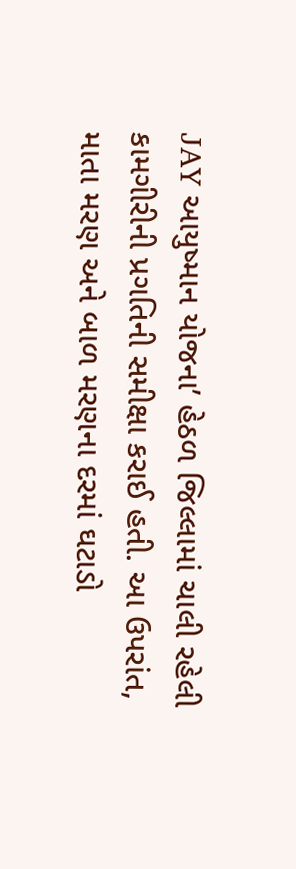JAY આયુષ્માન યોજના’ હેઠળ જિલ્લામાં ચાલી રહેલી કામગીરીની પ્રગતિની સમીક્ષા કરાઈ હતી. આ ઉપરાંત, માતા મરણ અને બાળ મરણના દરમાં ઘટાડો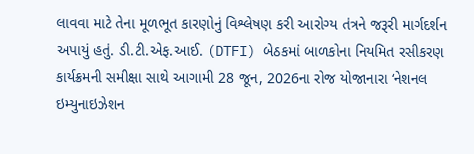લાવવા માટે તેના મૂળભૂત કારણોનું વિશ્લેષણ કરી આરોગ્ય તંત્રને જરૂરી માર્ગદર્શન અપાયું હતું. ડી.ટી.એફ.આઈ. (DTFI) બેઠકમાં બાળકોના નિયમિત રસીકરણ કાર્યક્રમની સમીક્ષા સાથે આગામી 28 જૂન, 2026ના રોજ યોજાનારા ‘નેશનલ ઇમ્યુનાઇઝેશન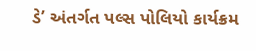ડે’ અંતર્ગત પલ્સ પોલિયો કાર્યક્રમ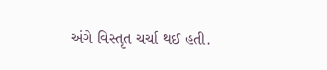અંગે વિસ્તૃત ચર્ચા થઈ હતી.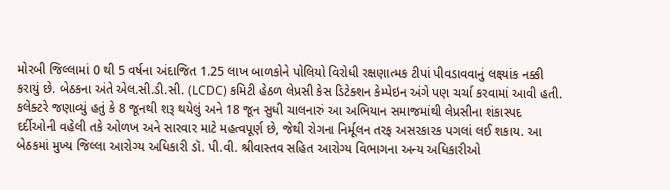મોરબી જિલ્લામાં 0 થી 5 વર્ષના અંદાજિત 1.25 લાખ બાળકોને પોલિયો વિરોધી રક્ષણાત્મક ટીપાં પીવડાવવાનું લક્ષ્યાંક નક્કી કરાયું છે. બેઠકના અંતે એલ.સી.ડી.સી. (LCDC) કમિટી હેઠળ લેપ્રસી કેસ ડિટેક્શન કેમ્પેઇન અંગે પણ ચર્ચા કરવામાં આવી હતી. કલેક્ટરે જણાવ્યું હતું કે 8 જૂનથી શરૂ થયેલું અને 18 જૂન સુધી ચાલનારું આ અભિયાન સમાજમાંથી લેપ્રસીના શંકાસ્પદ દર્દીઓની વહેલી તકે ઓળખ અને સારવાર માટે મહત્વપૂર્ણ છે, જેથી રોગના નિર્મૂલન તરફ અસરકારક પગલાં લઈ શકાય. આ બેઠકમાં મુખ્ય જિલ્લા આરોગ્ય અધિકારી ડૉ. પી.વી. શ્રીવાસ્તવ સહિત આરોગ્ય વિભાગના અન્ય અધિકારીઓ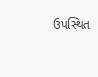ઉપસ્થિત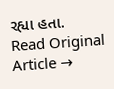રહ્યા હતા.
Read Original Article →